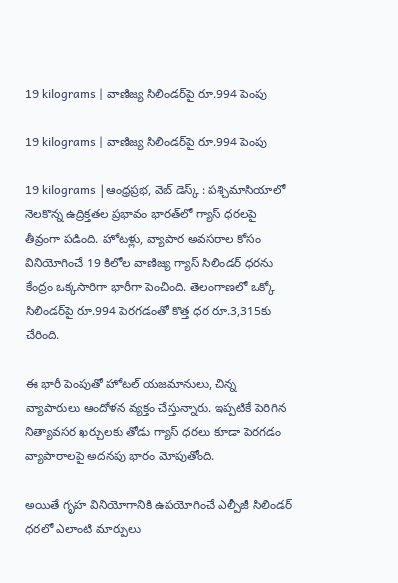19 kilograms | వాణిజ్య సిలిండర్‌పై రూ.994 పెంపు

19 kilograms | వాణిజ్య సిలిండర్‌పై రూ.994 పెంపు

19 kilograms |ఆంధ్రప్రభ, వెబ్ డెస్క్ : పశ్చిమాసియాలో నెలకొన్న ఉద్రిక్తతల ప్రభావం భారత్‌లో గ్యాస్ ధరలపై తీవ్రంగా పడింది. హోటళ్లు, వ్యాపార అవసరాల కోసం వినియోగించే 19 కిలోల వాణిజ్య గ్యాస్ సిలిండర్ ధరను కేంద్రం ఒక్కసారిగా భారీగా పెంచింది. తెలంగాణలో ఒక్కో సిలిండర్‌పై రూ.994 పెరగడంతో కొత్త ధర రూ.3,315కు చేరింది.

ఈ భారీ పెంపుతో హోటల్ యజమానులు, చిన్న వ్యాపారులు ఆందోళన వ్యక్తం చేస్తున్నారు. ఇప్పటికే పెరిగిన నిత్యావసర ఖర్చులకు తోడు గ్యాస్ ధరలు కూడా పెరగడం వ్యాపారాలపై అదనపు భారం మోపుతోంది.

అయితే గృహ వినియోగానికి ఉపయోగించే ఎల్పీజీ సిలిండర్ ధరలో ఎలాంటి మార్పులు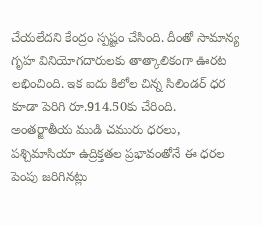చేయలేదని కేంద్రం స్పష్టం చేసింది. దీంతో సామాన్య గృహ వినియోగదారులకు తాత్కాలికంగా ఊరట లభించింది. ఇక ఐదు కిలోల చిన్న సిలిండర్ ధర కూడా పెరిగి రూ.914.50కు చేరింది. అంతర్జాతీయ ముడి చమురు ధరలు, పశ్చిమాసియా ఉద్రిక్తతల ప్రభావంతోనే ఈ ధరల పెంపు జరిగినట్లు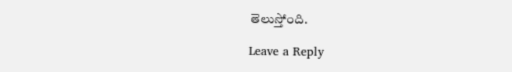తెలుస్తోంది.

Leave a Reply